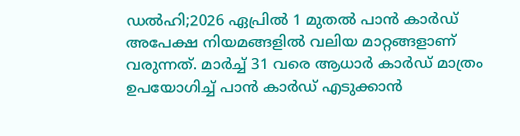ഡൽഹി;2026 ഏപ്രിൽ 1 മുതൽ പാൻ കാർഡ് അപേക്ഷ നിയമങ്ങളിൽ വലിയ മാറ്റങ്ങളാണ് വരുന്നത്. മാർച്ച് 31 വരെ ആധാർ കാർഡ് മാത്രം ഉപയോഗിച്ച് പാൻ കാർഡ് എടുക്കാൻ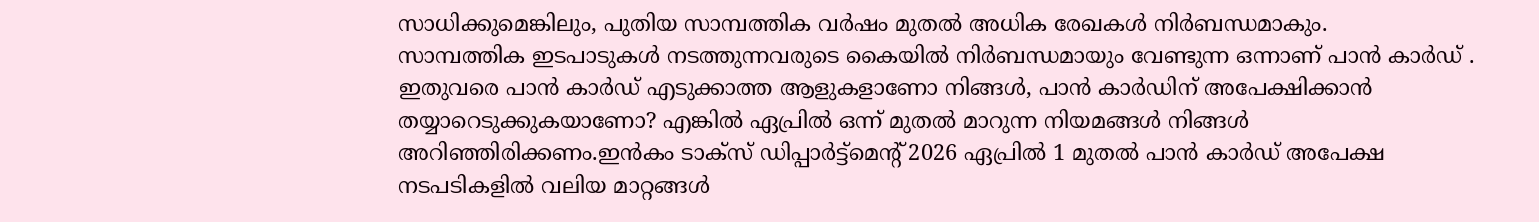സാധിക്കുമെങ്കിലും, പുതിയ സാമ്പത്തിക വർഷം മുതൽ അധിക രേഖകൾ നിർബന്ധമാകും.
സാമ്പത്തിക ഇടപാടുകൾ നടത്തുന്നവരുടെ കൈയിൽ നിർബന്ധമായും വേണ്ടുന്ന ഒന്നാണ് പാൻ കാർഡ് . ഇതുവരെ പാൻ കാർഡ് എടുക്കാത്ത ആളുകളാണോ നിങ്ങൾ, പാൻ കാർഡിന് അപേക്ഷിക്കാൻ തയ്യാറെടുക്കുകയാണോ? എങ്കിൽ ഏപ്രിൽ ഒന്ന് മുതൽ മാറുന്ന നിയമങ്ങൾ നിങ്ങൾ അറിഞ്ഞിരിക്കണം.ഇൻകം ടാക്സ് ഡിപ്പാർട്ട്മെന്റ് 2026 ഏപ്രിൽ 1 മുതൽ പാൻ കാർഡ് അപേക്ഷ നടപടികളിൽ വലിയ മാറ്റങ്ങൾ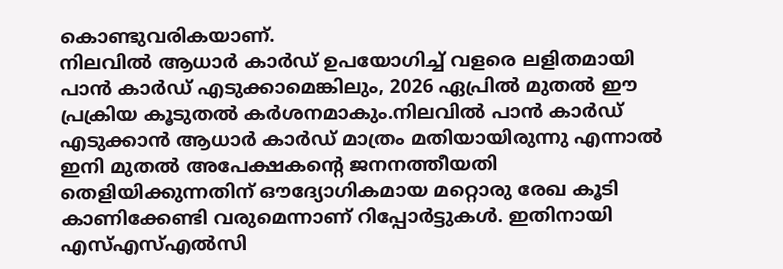കൊണ്ടുവരികയാണ്.
നിലവിൽ ആധാർ കാർഡ് ഉപയോഗിച്ച് വളരെ ലളിതമായി പാൻ കാർഡ് എടുക്കാമെങ്കിലും, 2026 ഏപ്രിൽ മുതൽ ഈ പ്രക്രിയ കൂടുതൽ കർശനമാകും.നിലവിൽ പാൻ കാർഡ് എടുക്കാൻ ആധാർ കാർഡ് മാത്രം മതിയായിരുന്നു എന്നാൽ ഇനി മുതൽ അപേക്ഷകന്റെ ജനനത്തീയതി തെളിയിക്കുന്നതിന് ഔദ്യോഗികമായ മറ്റൊരു രേഖ കൂടി കാണിക്കേണ്ടി വരുമെന്നാണ് റിപ്പോർട്ടുകൾ. ഇതിനായി എസ്എസ്എൽസി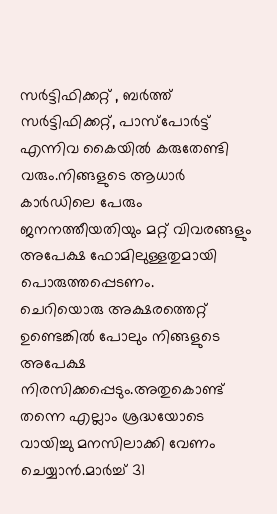സർട്ടിഫിക്കറ്റ് , ബർത്ത് സർട്ടിഫിക്കറ്റ്, പാസ്പോർട്ട് എന്നിവ കൈയിൽ കരുതേണ്ടി വരും.നിങ്ങളുടെ ആധാർ കാർഡിലെ പേരും ജനനത്തീയതിയും മറ്റ് വിവരങ്ങളും അപേക്ഷ ഫോമിലുള്ളതുമായി പൊരുത്തപ്പെടണം.
ചെറിയൊരു അക്ഷരത്തെറ്റ് ഉണ്ടെങ്കിൽ പോലും നിങ്ങളുടെ അപേക്ഷ നിരസിക്കപ്പെടും.അതുകൊണ്ട് തന്നെ എല്ലാം ശ്രദ്ധയോടെ വായിച്ചു മനസിലാക്കി വേണം ചെയ്യാൻ.മാർച്ച് 31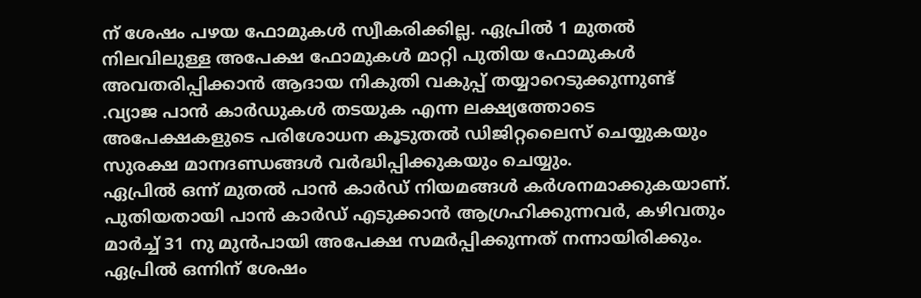ന് ശേഷം പഴയ ഫോമുകൾ സ്വീകരിക്കില്ല. ഏപ്രിൽ 1 മുതൽ നിലവിലുള്ള അപേക്ഷ ഫോമുകൾ മാറ്റി പുതിയ ഫോമുകൾ അവതരിപ്പിക്കാൻ ആദായ നികുതി വകുപ്പ് തയ്യാറെടുക്കുന്നുണ്ട് .വ്യാജ പാൻ കാർഡുകൾ തടയുക എന്ന ലക്ഷ്യത്തോടെ അപേക്ഷകളുടെ പരിശോധന കൂടുതൽ ഡിജിറ്റലൈസ് ചെയ്യുകയും സുരക്ഷ മാനദണ്ഡങ്ങൾ വർദ്ധിപ്പിക്കുകയും ചെയ്യും.
ഏപ്രിൽ ഒന്ന് മുതൽ പാൻ കാർഡ് നിയമങ്ങൾ കർശനമാക്കുകയാണ്. പുതിയതായി പാൻ കാർഡ് എടുക്കാൻ ആഗ്രഹിക്കുന്നവർ, കഴിവതും മാർച്ച് 31 നു മുൻപായി അപേക്ഷ സമർപ്പിക്കുന്നത് നന്നായിരിക്കും. ഏപ്രിൽ ഒന്നിന് ശേഷം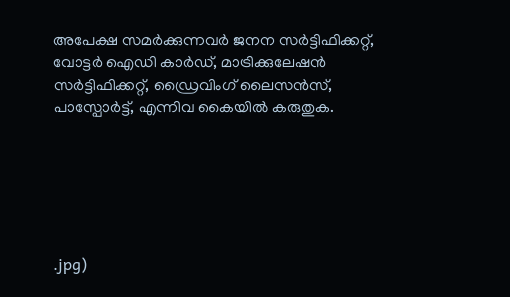അപേക്ഷ സമർക്കുന്നവർ ജനന സർട്ടിഫിക്കറ്റ്, വോട്ടർ ഐഡി കാർഡ്, മാട്രിക്കുലേഷൻ സർട്ടിഫിക്കറ്റ്, ഡ്രൈവിംഗ് ലൈസൻസ്, പാസ്പോർട്ട്, എന്നിവ കൈയിൽ കരുതുക.






.jpg)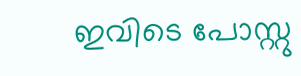ഇവിടെ പോസ്റ്റു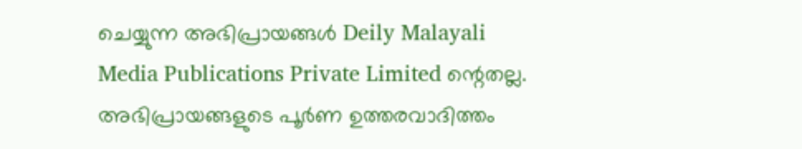ചെയ്യുന്ന അഭിപ്രായങ്ങൾ Deily Malayali Media Publications Private Limited ന്റെതല്ല. അഭിപ്രായങ്ങളുടെ പൂർണ ഉത്തരവാദിത്തം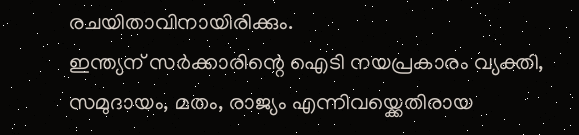രചയിതാവിനായിരിക്കും.
ഇന്ത്യന് സർക്കാരിന്റെ ഐടി നയപ്രകാരം വ്യക്തി, സമുദായം, മതം, രാജ്യം എന്നിവയ്ക്കെതിരായ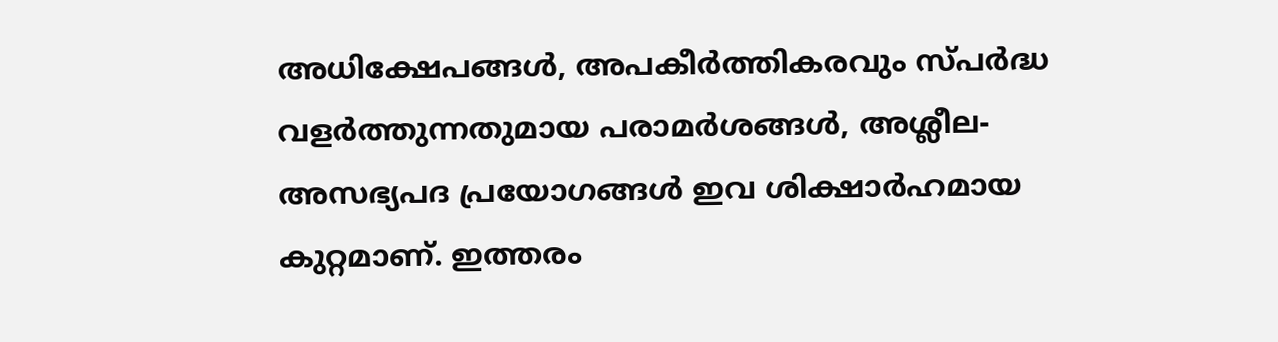അധിക്ഷേപങ്ങൾ, അപകീർത്തികരവും സ്പർദ്ധ വളർത്തുന്നതുമായ പരാമർശങ്ങൾ, അശ്ലീല-അസഭ്യപദ പ്രയോഗങ്ങൾ ഇവ ശിക്ഷാർഹമായ കുറ്റമാണ്. ഇത്തരം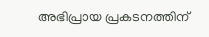അഭിപ്രായ പ്രകടനത്തിന്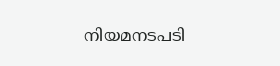നിയമനടപടി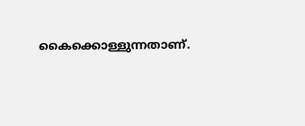കൈക്കൊള്ളുന്നതാണ്.